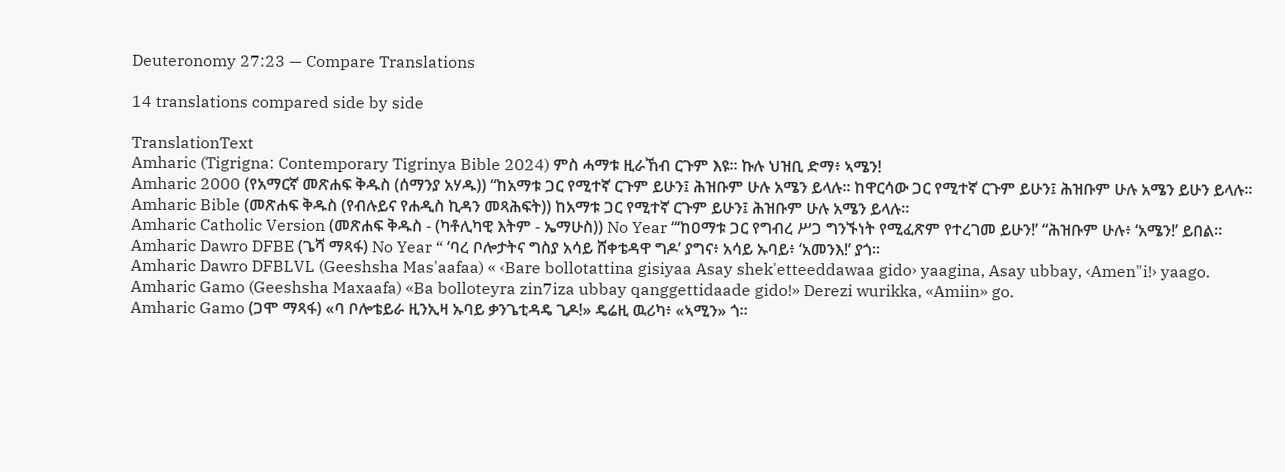Deuteronomy 27:23 — Compare Translations

14 translations compared side by side

TranslationText
Amharic (Tigrigna: Contemporary Tigrinya Bible 2024) ምስ ሓማቱ ዚራኸብ ርጉም እዩ። ኩሉ ህዝቢ ድማ፥ ኣሜን!
Amharic 2000 (የአማርኛ መጽሐፍ ቅዱስ (ሰማንያ አሃዱ)) “ከአማቱ ጋር የሚተኛ ርጉም ይሁን፤ ሕዝቡም ሁሉ አሜን ይላሉ። ከዋርሳው ጋር የሚተኛ ርጉም ይሁን፤ ሕዝቡም ሁሉ አሜን ይሁን ይላሉ።
Amharic Bible (መጽሐፍ ቅዱስ (የብሉይና የሐዲስ ኪዳን መጻሕፍት)) ከአማቱ ጋር የሚተኛ ርጉም ይሁን፤ ሕዝቡም ሁሉ አሜን ይላሉ።
Amharic Catholic Version (መጽሐፍ ቅዱስ - (ካቶሊካዊ እትም - ኤማሁስ)) No Year “‘ከዐማቱ ጋር የግብረ ሥጋ ግንኙነት የሚፈጽም የተረገመ ይሁን!’ “ሕዝቡም ሁሉ፥ ‘አሜን!’ ይበል።
Amharic Dawro DFBE (ጌሻ ማጻፋ) No Year “ ‘ባረ ቦሎታትና ግስያ አሳይ ሸቀቴዳዋ ግዶ’ ያግና፥ አሳይ ኡባይ፥ ‘አመንእ!’ ያጎ።
Amharic Dawro DFBLVL (Geeshsha Mas'aafaa) « ‹Bare bollotattina gisiyaa Asay shek'etteeddawaa gido› yaagina, Asay ubbay, ‹Amen"i!› yaago.
Amharic Gamo (Geeshsha Maxaafa) «Ba bolloteyra zin7iza ubbay qanggettidaade gido!» Derezi wurikka, «Amiin» go.
Amharic Gamo (ጋሞ ማጻፋ) «ባ ቦሎቴይራ ዚንኢዛ ኡባይ ቃንጌቲዳዴ ጊዶ!» ዴሬዚ ዉሪካ፥ «ኣሚን» ጎ።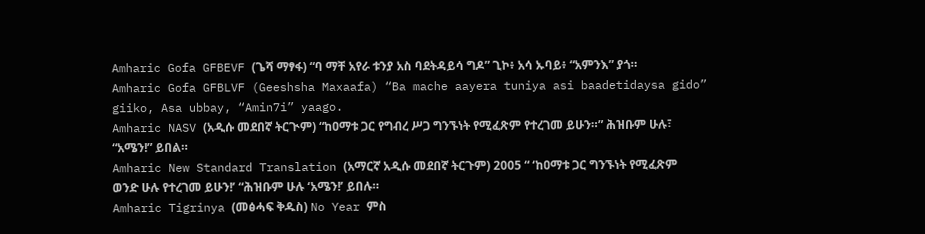Amharic Gofa GFBEVF (ጌሻ ማፃፋ) “ባ ማቸ አየራ ቱንያ አስ ባደትዳይሳ ግዶ” ጊኮ፥ አሳ ኡባይ፥ “አምንእ” ያጎ።
Amharic Gofa GFBLVF (Geeshsha Maxaafa) “Ba mache aayera tuniya asi baadetidaysa gido” giiko, Asa ubbay, “Amin7i” yaago.
Amharic NASV (አዲሱ መደበኛ ትርጒም) “ከዐማቱ ጋር የግብረ ሥጋ ግንኙነት የሚፈጽም የተረገመ ይሁን።” ሕዝቡም ሁሉ፣ “አሜን!” ይበል።
Amharic New Standard Translation (አማርኛ አዲሱ መደበኛ ትርጉም) 2005 “ ‘ከዐማቱ ጋር ግንኙነት የሚፈጽም ወንድ ሁሉ የተረገመ ይሁን!’ “ሕዝቡም ሁሉ ‘አሜን!’ ይበሉ።
Amharic Tigrinya (መፅሓፍ ቅዱስ) No Year ምስ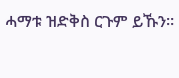ሓማቱ ዝድቅስ ርጉም ይኹን።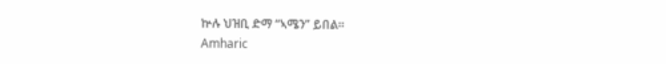ኵሉ ህዝቢ ድማ “ኣሜን” ይበል።
Amharic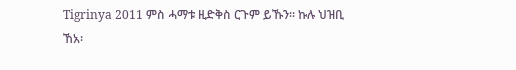Tigrinya 2011 ምስ ሓማቱ ዚድቅስ ርጉም ይኹን። ኩሉ ህዝቢ ኸአ፡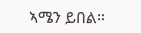ኣሜን ይበል።